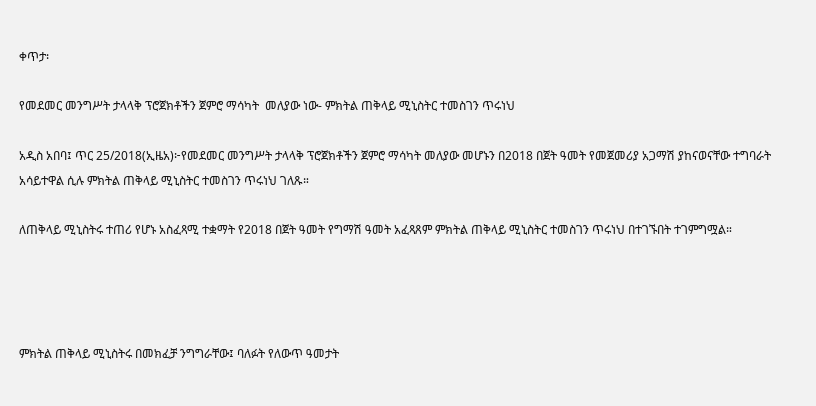ቀጥታ፡

የመደመር መንግሥት ታላላቅ ፕሮጀክቶችን ጀምሮ ማሳካት  መለያው ነው- ምክትል ጠቅላይ ሚኒስትር ተመስገን ጥሩነህ

አዲስ አበባ፤ ጥር 25/2018(ኢዜአ)፦የመደመር መንግሥት ታላላቅ ፕሮጀክቶችን ጀምሮ ማሳካት መለያው መሆኑን በ2018 በጀት ዓመት የመጀመሪያ አጋማሽ ያከናወናቸው ተግባራት አሳይተዋል ሲሉ ምክትል ጠቅላይ ሚኒስትር ተመስገን ጥሩነህ ገለጹ።

ለጠቅላይ ሚኒስትሩ ተጠሪ የሆኑ አስፈጻሚ ተቋማት የ2018 በጀት ዓመት የግማሽ ዓመት አፈጻጸም ምክትል ጠቅላይ ሚኒስትር ተመስገን ጥሩነህ በተገኙበት ተገምግሟል።




ምክትል ጠቅላይ ሚኒስትሩ በመክፈቻ ንግግራቸው፤ ባለፉት የለውጥ ዓመታት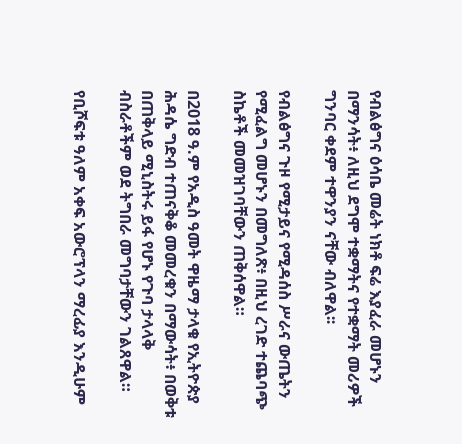የብልፅግና ዕሳቤ መሬት ነክቶ ፍሬ እያፈራ መሆኑን በማንሳት፥ ለዚህ ደግሞ ተቋማትና የተቋማት መሪዎች ግንባር ቀደም ተዋንያን ናቸው ብለዋል፡፡

የብልፅግና ጉዞ የሚታይና የሚዳሰስ ሥራና ውጤትን የሚፈልግ መሆኑን በመግለጽ፥ በዚህ ረገድ ተጨባጭ ስኬቶች መመዝገባቸውን ጠቅሰዋል።

በ2018 ዓ.ም የአዲስ ዓመት ዋዜማ ታላቁ የኢትዮጵያ ሕዳሴ ግድብ ተጠናቅቆ መመረቁን በማውሳት፥ በወቅቱ በጠቅላይ ሚኒስትሩ ይፋ የሆኑ የጉባ ታላላቅ ብስራቶችም ወደ ትግበራ መግባታቸውን ገልጸዋል።

የቢሾፍቱ ዓለም አቀፍ አውሮፕላን ማረፊያ እንዲሁም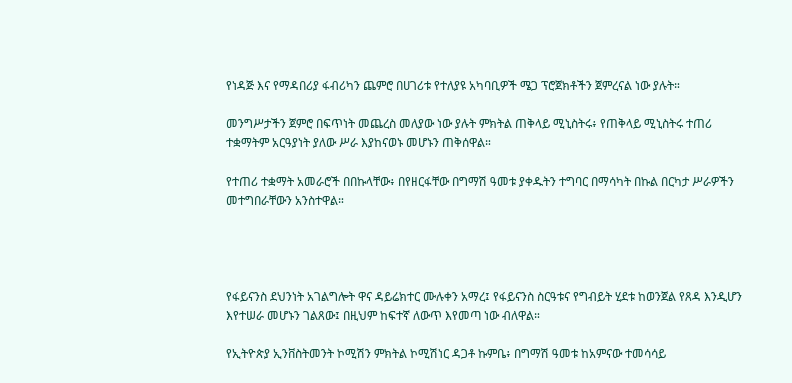የነዳጅ እና የማዳበሪያ ፋብሪካን ጨምሮ በሀገሪቱ የተለያዩ አካባቢዎች ሜጋ ፕሮጀክቶችን ጀምረናል ነው ያሉት።

መንግሥታችን ጀምሮ በፍጥነት መጨረስ መለያው ነው ያሉት ምክትል ጠቅላይ ሚኒስትሩ፥ የጠቅላይ ሚኒስትሩ ተጠሪ ተቋማትም አርዓያነት ያለው ሥራ እያከናወኑ መሆኑን ጠቅሰዋል።

የተጠሪ ተቋማት አመራሮች በበኩላቸው፥ በየዘርፋቸው በግማሽ ዓመቱ ያቀዱትን ተግባር በማሳካት በኩል በርካታ ሥራዎችን መተግበራቸውን አንስተዋል።




የፋይናንስ ደህንነት አገልግሎት ዋና ዳይሬክተር ሙሉቀን አማረ፤ የፋይናንስ ስርዓቱና የግብይት ሂደቱ ከወንጀል የጸዳ እንዲሆን እየተሠራ መሆኑን ገልጸው፤ በዚህም ከፍተኛ ለውጥ እየመጣ ነው ብለዋል።

የኢትዮጵያ ኢንቨስትመንት ኮሚሽን ምክትል ኮሚሽነር ዳጋቶ ኩምቤ፥ በግማሽ ዓመቱ ከአምናው ተመሳሳይ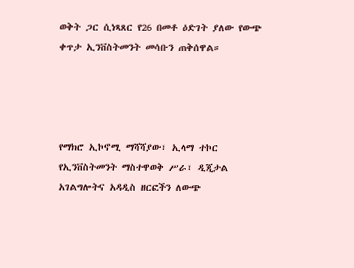ወቅት ጋር ሲነጻጸር የ26 በመቶ ዕድገት ያለው የውጭ ቀጥታ ኢንቨስትመንት መሳቡን ጠቅሰዋል።




የማክሮ ኢኮኖሚ ማሻሻያው፣ ኢላማ ተኮር የኢንቨስትመንት ማስተዋወቅ ሥራ፣ ዲጂታል አገልግሎትና አዳዲስ ዘርፎችን ለውጭ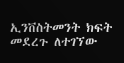ኢንቨስትመንት ክፍት መደረጉ ለተገኘው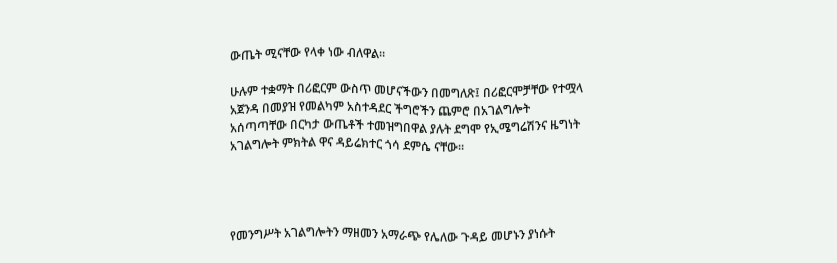ውጤት ሚናቸው የላቀ ነው ብለዋል።

ሁሉም ተቋማት በሪፎርም ውስጥ መሆናችውን በመግለጽ፤ በሪፎርሞቻቸው የተሟላ አጀንዳ በመያዝ የመልካም አስተዳደር ችግሮችን ጨምሮ በአገልግሎት አሰጣጣቸው በርካታ ውጤቶች ተመዝግበዋል ያሉት ደግሞ የኢሜግሬሽንና ዜግነት አገልግሎት ምክትል ዋና ዳይሬክተር ጎሳ ደምሴ ናቸው።




የመንግሥት አገልግሎትን ማዘመን አማራጭ የሌለው ጉዳይ መሆኑን ያነሱት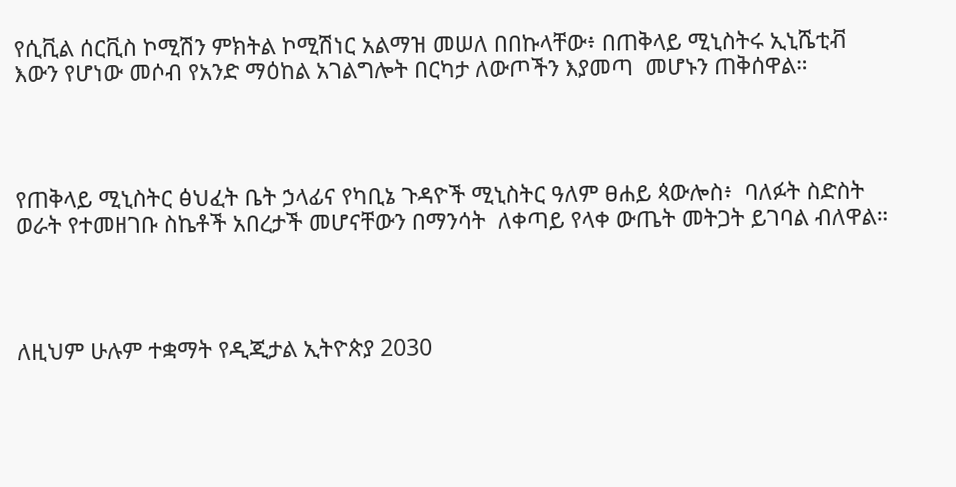የሲቪል ሰርቪስ ኮሚሽን ምክትል ኮሚሽነር አልማዝ መሠለ በበኩላቸው፥ በጠቅላይ ሚኒስትሩ ኢኒሼቲቭ እውን የሆነው መሶብ የአንድ ማዕከል አገልግሎት በርካታ ለውጦችን እያመጣ  መሆኑን ጠቅሰዋል።




የጠቅላይ ሚኒስትር ፅህፈት ቤት ኃላፊና የካቢኔ ጉዳዮች ሚኒስትር ዓለም ፀሐይ ጳውሎስ፥  ባለፉት ስድስት ወራት የተመዘገቡ ስኬቶች አበረታች መሆናቸውን በማንሳት  ለቀጣይ የላቀ ውጤት መትጋት ይገባል ብለዋል።




ለዚህም ሁሉም ተቋማት የዲጂታል ኢትዮጵያ 2030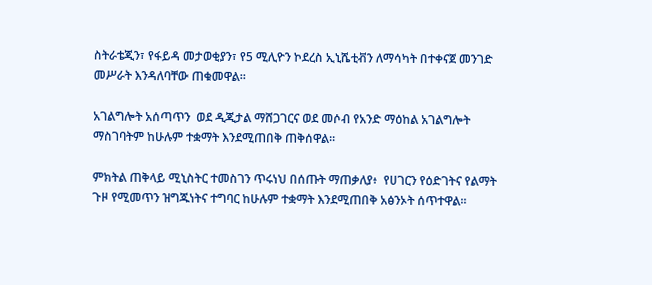ስትራቴጂን፣ የፋይዳ መታወቂያን፣ የ5 ሚሊዮን ኮደረስ ኢኒሼቲቭን ለማሳካት በተቀናጀ መንገድ መሥራት እንዳለባቸው ጠቁመዋል።

አገልግሎት አሰጣጥን  ወደ ዲጂታል ማሸጋገርና ወደ መሶብ የአንድ ማዕከል አገልግሎት ማስገባትም ከሁሉም ተቋማት እንደሚጠበቅ ጠቅሰዋል።

ምክትል ጠቅላይ ሚኒስትር ተመስገን ጥሩነህ በሰጡት ማጠቃለያ፥  የሀገርን የዕድገትና የልማት ጉዞ የሚመጥን ዝግጁነትና ተግባር ከሁሉም ተቋማት እንደሚጠበቅ አፅንኦት ሰጥተዋል።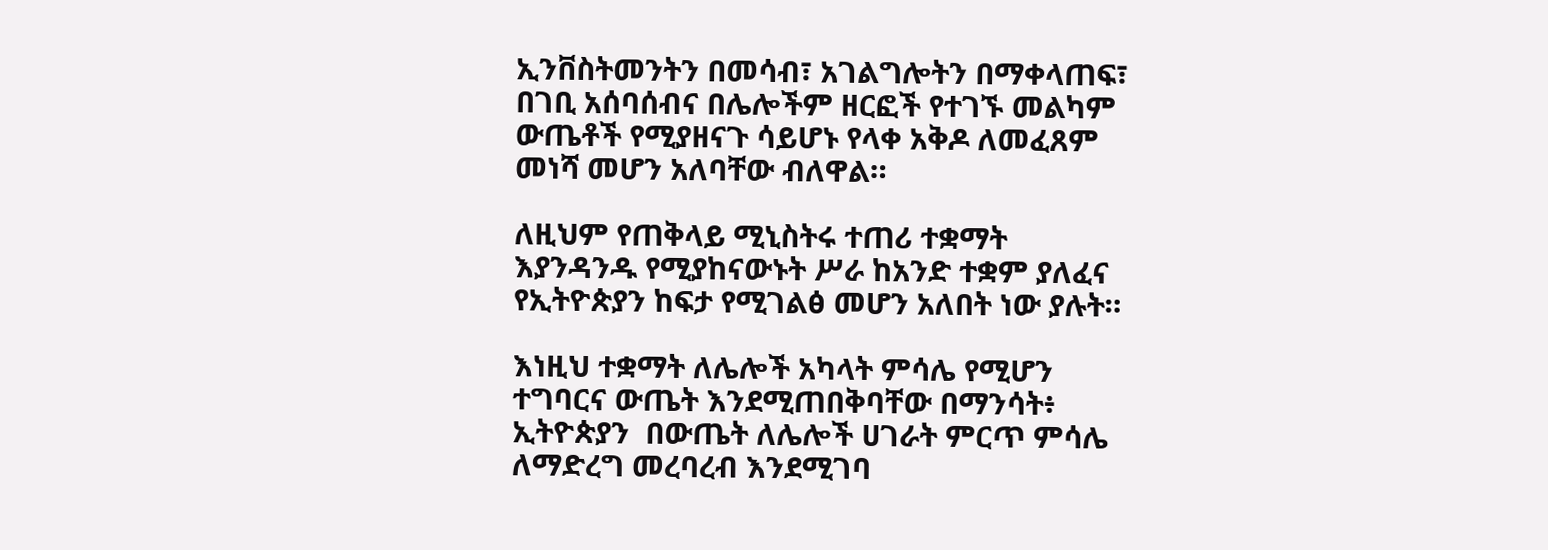ኢንቨስትመንትን በመሳብ፣ አገልግሎትን በማቀላጠፍ፣ በገቢ አሰባሰብና በሌሎችም ዘርፎች የተገኙ መልካም ውጤቶች የሚያዘናጉ ሳይሆኑ የላቀ አቅዶ ለመፈጸም መነሻ መሆን አለባቸው ብለዋል።

ለዚህም የጠቅላይ ሚኒስትሩ ተጠሪ ተቋማት እያንዳንዱ የሚያከናውኑት ሥራ ከአንድ ተቋም ያለፈና የኢትዮጵያን ከፍታ የሚገልፅ መሆን አለበት ነው ያሉት።

እነዚህ ተቋማት ለሌሎች አካላት ምሳሌ የሚሆን ተግባርና ውጤት እንደሚጠበቅባቸው በማንሳት፥ ኢትዮጵያን  በውጤት ለሌሎች ሀገራት ምርጥ ምሳሌ ለማድረግ መረባረብ እንደሚገባ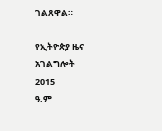ገልጸዋል።

የኢትዮጵያ ዜና አገልግሎት
2015
ዓ.ም